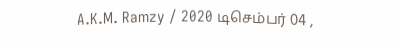A.K.M. Ramzy / 2020 டிசெம்பர் 04 ,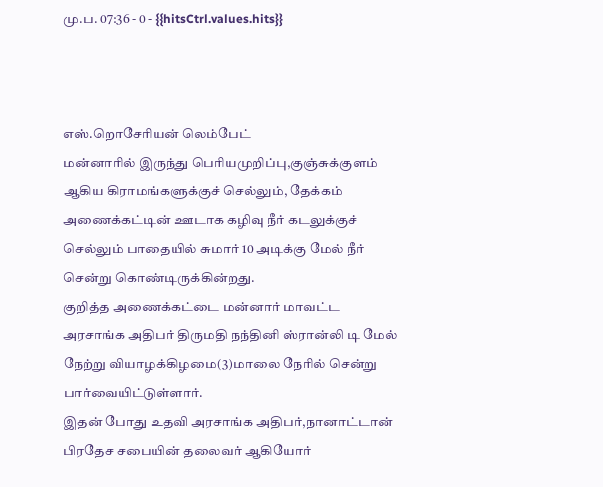மு.ப. 07:36 - 0 - {{hitsCtrl.values.hits}}



எஸ்.றொசேரியன் லெம்பேட்
மன்னாரில் இருந்து பெரியமுறிப்பு,குஞ்சுக்குளம் ஆகிய கிராமங்களுக்குச் செல்லும், தேக்கம் அணைக்கட்டின் ஊடாக கழிவு நீர் கடலுக்குச் செல்லும் பாதையில் சுமார் 10 அடிக்கு மேல் நீர் சென்று கொண்டிருக்கின்றது.
குறித்த அணைக்கட்டை மன்னார் மாவட்ட அரசாங்க அதிபர் திருமதி நந்தினி ஸ்ரான்லி டி மேல் நேற்று வியாழக்கிழமை(3)மாலை நேரில் சென்று பார்வையிட்டுள்ளார்.
இதன் போது உதவி அரசாங்க அதிபர்,நானாட்டான் பிரதேச சபையின் தலைவர் ஆகியோர்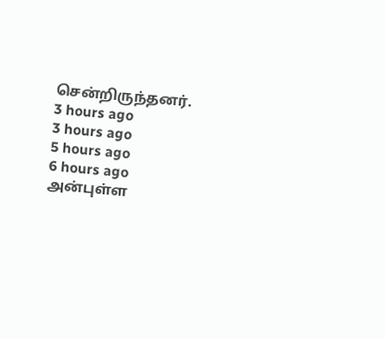சென்றிருந்தனர்.
3 hours ago
3 hours ago
5 hours ago
6 hours ago
அன்புள்ள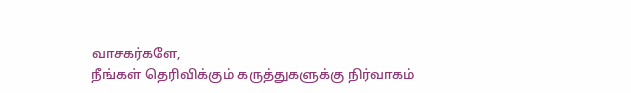வாசகர்களே,
நீங்கள் தெரிவிக்கும் கருத்துகளுக்கு நிர்வாகம்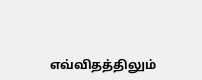எவ்விதத்திலும்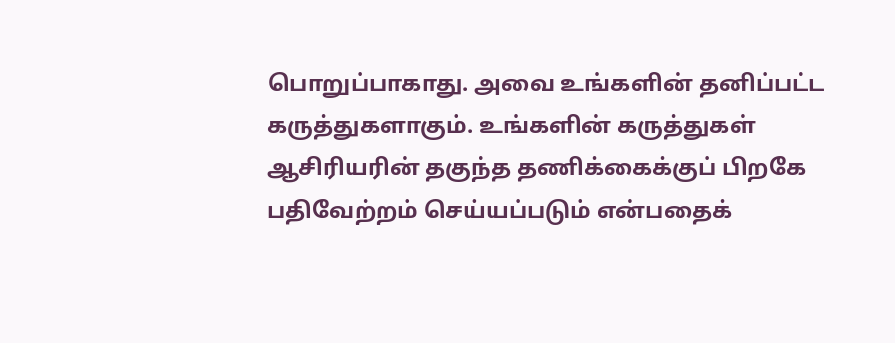பொறுப்பாகாது. அவை உங்களின் தனிப்பட்ட கருத்துகளாகும். உங்களின் கருத்துகள் ஆசிரியரின் தகுந்த தணிக்கைக்குப் பிறகே பதிவேற்றம் செய்யப்படும் என்பதைக்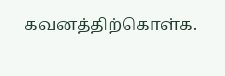கவனத்திற்கொள்க.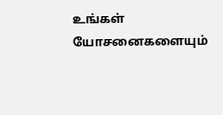உங்கள் யோசனைகளையும்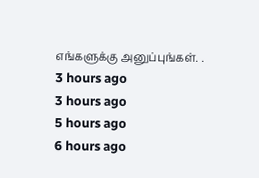எங்களுக்கு அனுப்புங்கள். .
3 hours ago
3 hours ago
5 hours ago
6 hours ago